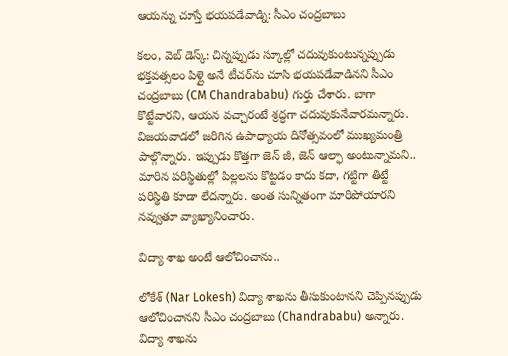ఆయన్ను చూస్తే భయపడేవాడ్ని: సీఎం చంద్రబాబు

కలం, వెబ్ డెస్క్: చిన్నప్పుడు స్కూల్లో చదువుకుంటున్నప్పుడు భక్తవత్సలం పిళ్లై అనే టీచర్‌ను చూసి భయపడేవాడినని సీఎం చంద్రబాబు (CM Chandrababu) గుర్తు చేశారు. బాగా కొట్టేవారని, ఆయన వచ్చారంటే శ్రద్ధగా చదువుకునేవారమన్నారు. విజయవాడలో జరిగిన ఉపాధ్యాయ దినోత్సవంలో ముఖ్యమంత్రి పాల్గొన్నారు. ఇప్పుడు కొత్తగా జెన్ జీ, జెన్ ఆల్ఫా అంటున్నామని.. మారిన పరిస్థితుల్లో పిల్లలను కొట్టడం కాదు కదా, గట్టిగా తిట్టే పరిస్థితి కూడా లేదన్నారు. అంత సున్నితంగా మారిపోయారని నవ్వుతూ వ్యాఖ్యానించారు.

విద్యా శాఖ అంటే ఆలోచించాను..

లోకేశ్ (Nar Lokesh) విద్యా శాఖను తీసుకుంటానని చెప్పినప్పుడు ఆలోచించానని సీఎం చంద్రబాబు (Chandrababu) అన్నారు. విద్యా శాఖను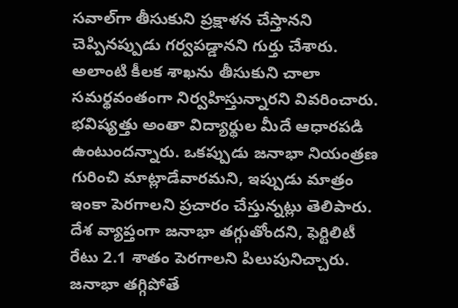సవాల్‌గా తీసుకుని ప్రక్షాళన చేస్తానని చెప్పినప్పుడు గర్వపడ్డానని గుర్తు చేశారు. అలాంటి కీలక శాఖను తీసుకుని చాలా సమర్థవంతంగా నిర్వహిస్తున్నారని వివరించారు. భవిష్యత్తు అంతా విద్యార్థుల మీదే ఆధారపడి ఉంటుందన్నారు. ఒకప్పుడు జనాభా నియంత్రణ గురించి మాట్లాడేవారమని, ఇప్పుడు మాత్రం ఇంకా పెరగాలని ప్రచారం చేస్తున్నట్లు తెలిపారు. దేశ వ్యాప్తంగా జనాభా తగ్గుతోందని, ఫెర్టిలిటీ రేటు 2.1 శాతం పెరగాలని పిలుపునిచ్చారు. జనాభా తగ్గిపోతే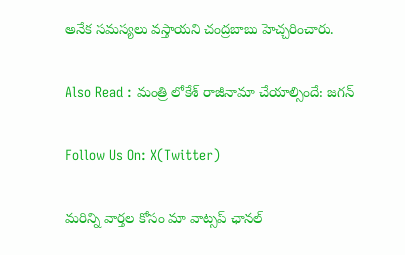అనేక సమస్యలు వస్తాయని చంద్రబాబు హెచ్చరించారు.

Also Read : మంత్రి లోకేశ్ రాజీనామా చేయాల్సిందే: జగన్

Follow Us On: X(Twitter)

మ‌రిన్ని వార్త‌ల కోసం మా వాట్స‌ప్ ఛాన‌ల్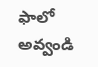ఫాలో అవ్వండి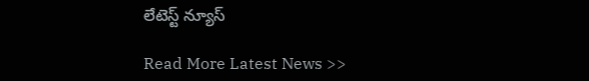లేటెస్ట్ న్యూస్‌

Read More Latest News >>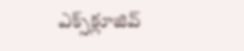ఎక్స్‌క్లూజివ్‌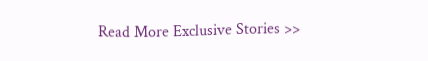Read More Exclusive Stories >>